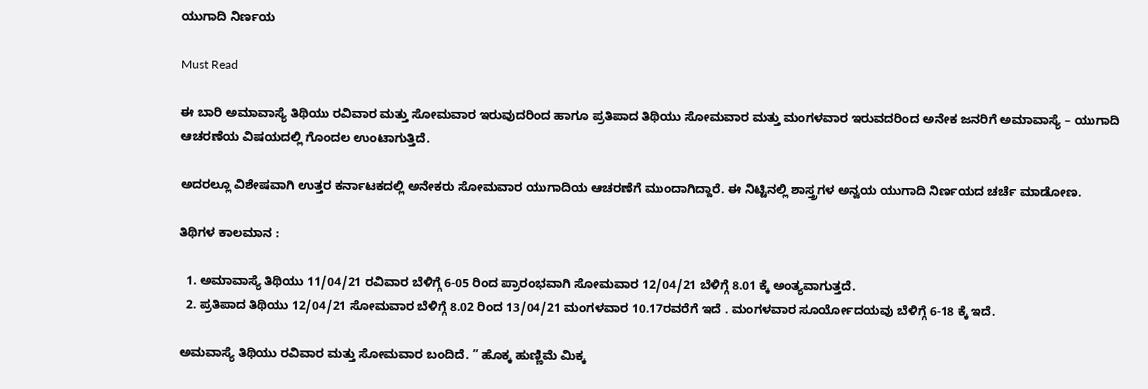ಯುಗಾದಿ ನಿರ್ಣಯ

Must Read

ಈ ಬಾರಿ ಅಮಾವಾಸ್ಯೆ ತಿಥಿಯು ರವಿವಾರ ಮತ್ತು ಸೋಮವಾರ ಇರುವುದರಿಂದ ಹಾಗೂ ಪ್ರತಿಪಾದ ತಿಥಿಯು ಸೋಮವಾರ ಮತ್ತು ಮಂಗಳವಾರ ಇರುವದರಿಂದ ಅನೇಕ ಜನರಿಗೆ ಅಮಾವಾಸ್ಯೆ – ಯುಗಾದಿ ಆಚರಣೆಯ ವಿಷಯದಲ್ಲಿ ಗೊಂದಲ ಉಂಟಾಗುತ್ತಿದೆ.

ಅದರಲ್ಲೂ ವಿಶೇಷವಾಗಿ ಉತ್ತರ ಕರ್ನಾಟಕದಲ್ಲಿ ಅನೇಕರು ಸೋಮವಾರ ಯುಗಾದಿಯ ಆಚರಣೆಗೆ ಮುಂದಾಗಿದ್ದಾರೆ. ಈ ನಿಟ್ಟಿನಲ್ಲಿ ಶಾಸ್ತ್ರಗಳ ಅನ್ವಯ ಯುಗಾದಿ ನಿರ್ಣಯದ ಚರ್ಚೆ ಮಾಡೋಣ.

ತಿಥಿಗಳ ಕಾಲಮಾನ :

  1. ಅಮಾವಾಸ್ಯೆ ತಿಥಿಯು 11/04/21 ರವಿವಾರ ಬೆಳಿಗ್ಗೆ 6-05 ರಿಂದ ಪ್ರಾರಂಭವಾಗಿ ಸೋಮವಾರ 12/04/21 ಬೆಳಿಗ್ಗೆ 8.01 ಕ್ಕೆ ಅಂತ್ಯವಾಗುತ್ತದೆ.
  2. ಪ್ರತಿಪಾದ ತಿಥಿಯು 12/04/21 ಸೋಮವಾರ ಬೆಳಿಗ್ಗೆ 8.02 ರಿಂದ 13/04/21 ಮಂಗಳವಾರ 10.17ರವರೆಗೆ ಇದೆ . ಮಂಗಳವಾರ ಸೂರ್ಯೋದಯವು ಬೆಳಿಗ್ಗೆ 6-18 ಕ್ಕೆ ಇದೆ.

ಅಮವಾಸ್ಯೆ ತಿಥಿಯು ರವಿವಾರ ಮತ್ತು ಸೋಮವಾರ ಬಂದಿದೆ. ” ಹೊಕ್ಕ ಹುಣ್ಣಿಮೆ ಮಿಕ್ಕ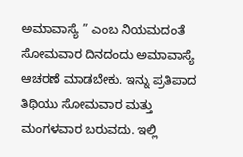ಅಮಾವಾಸ್ಯೆ ” ಎಂಬ ನಿಯಮದಂತೆ ಸೋಮವಾರ ದಿನದಂದು ಅಮಾವಾಸ್ಯೆ ಆಚರಣೆ ಮಾಡಬೇಕು. ಇನ್ನು ಪ್ರತಿಪಾದ ತಿಥಿಯು ಸೋಮವಾರ ಮತ್ತು ಮಂಗಳವಾರ ಬರುವದು. ಇಲ್ಲಿ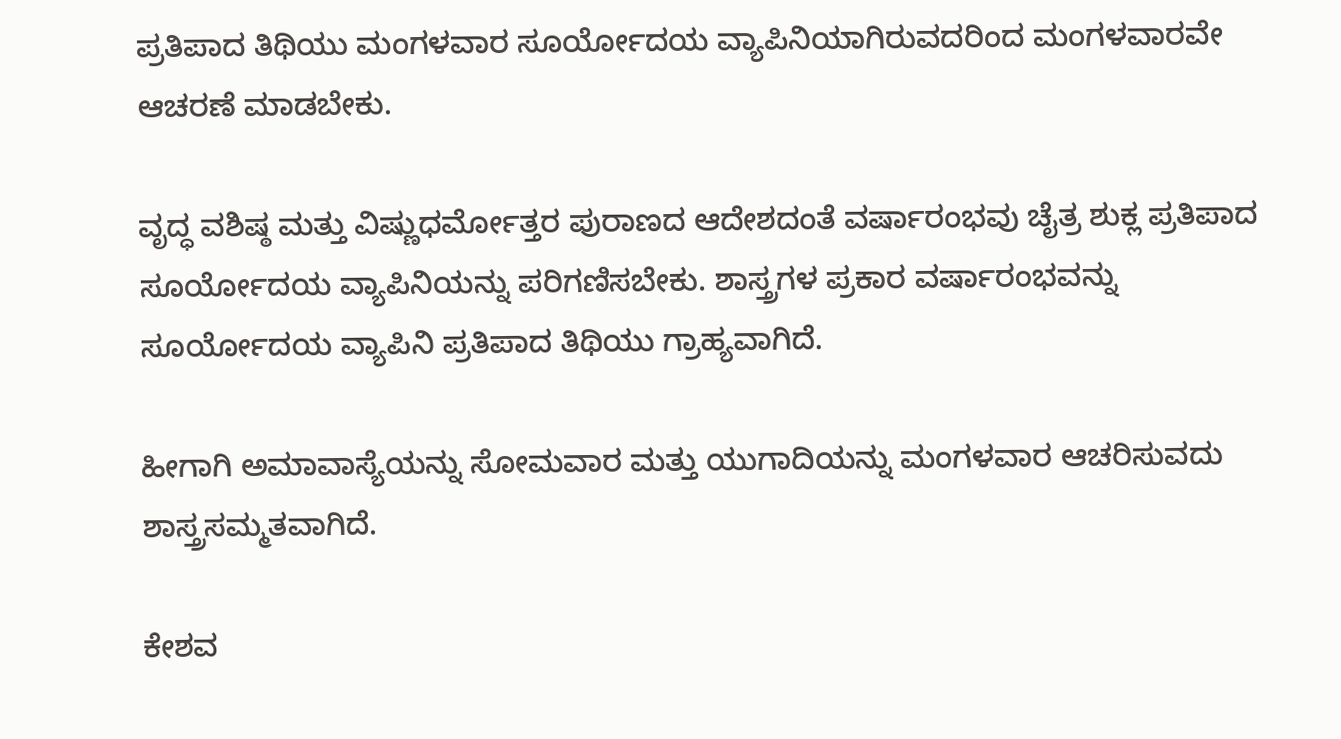ಪ್ರತಿಪಾದ ತಿಥಿಯು ಮಂಗಳವಾರ ಸೂರ್ಯೋದಯ ವ್ಯಾಪಿನಿಯಾಗಿರುವದರಿಂದ ಮಂಗಳವಾರವೇ ಆಚರಣೆ ಮಾಡಬೇಕು.

ವೃದ್ಧ ವಶಿಷ್ಠ ಮತ್ತು ವಿಷ್ಣುಧರ್ಮೋತ್ತರ ಪುರಾಣದ ಆದೇಶದಂತೆ ವರ್ಷಾರಂಭವು ಚೈತ್ರ ಶುಕ್ಲ ಪ್ರತಿಪಾದ ಸೂರ್ಯೋದಯ ವ್ಯಾಪಿನಿಯನ್ನು ಪರಿಗಣಿಸಬೇಕು. ಶಾಸ್ತ್ರಗಳ ಪ್ರಕಾರ ವರ್ಷಾರಂಭವನ್ನು ಸೂರ್ಯೋದಯ ವ್ಯಾಪಿನಿ ಪ್ರತಿಪಾದ ತಿಥಿಯು ಗ್ರಾಹ್ಯವಾಗಿದೆ.

ಹೀಗಾಗಿ ಅಮಾವಾಸ್ಯೆಯನ್ನು ಸೋಮವಾರ ಮತ್ತು ಯುಗಾದಿಯನ್ನು ಮಂಗಳವಾರ ಆಚರಿಸುವದು ಶಾಸ್ತ್ರಸಮ್ಮತವಾಗಿದೆ.

ಕೇಶವ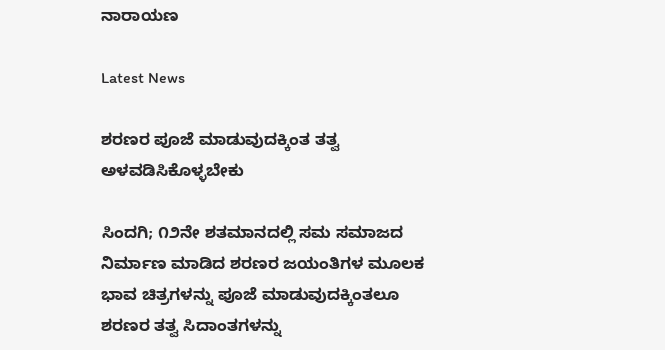ನಾರಾಯಣ

Latest News

ಶರಣರ ಪೂಜೆ ಮಾಡುವುದಕ್ಕಿಂತ ತತ್ವ ಅಳವಡಿಸಿಕೊಳ್ಳಬೇಕು

ಸಿಂದಗಿ; ೧೨ನೇ ಶತಮಾನದಲ್ಲಿ ಸಮ ಸಮಾಜದ ನಿರ್ಮಾಣ ಮಾಡಿದ ಶರಣರ ಜಯಂತಿಗಳ ಮೂಲಕ ಭಾವ ಚಿತ್ರಗಳನ್ನು ಪೂಜೆ ಮಾಡುವುದಕ್ಕಿಂತಲೂ ಶರಣರ ತತ್ವ ಸಿದಾಂತಗಳನ್ನು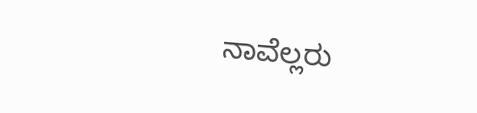ನಾವೆಲ್ಲರು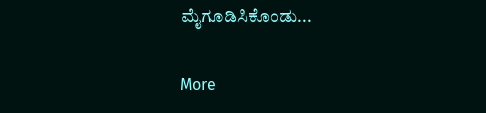ಮೈಗೂಡಿಸಿಕೊಂಡು...

More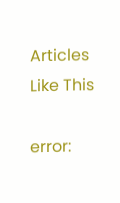Articles Like This

error: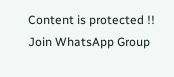Content is protected !!
Join WhatsApp Group